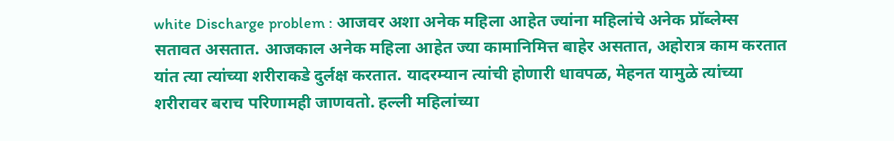white Discharge problem : आजवर अशा अनेक महिला आहेत ज्यांना महिलांचे अनेक प्रॉब्लेम्स सतावत असतात. आजकाल अनेक महिला आहेत ज्या कामानिमित्त बाहेर असतात, अहोरात्र काम करतात यांत त्या त्यांच्या शरीराकडे दुर्लक्ष करतात. यादरम्यान त्यांची होणारी धावपळ, मेहनत यामुळे त्यांच्या शरीरावर बराच परिणामही जाणवतो. हल्ली महिलांच्या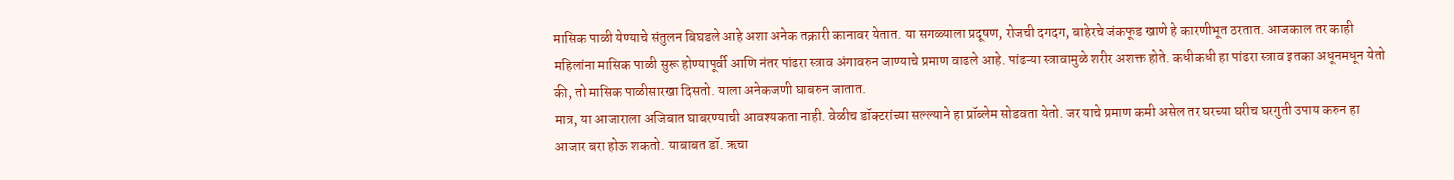मासिक पाळी येण्याचे संतुलन बिघडले आहे अशा अनेक तक्रारी कानावर येतात. या सगळ्याला प्रदूषण, रोजची दगदग, बाहेरचे जंकफूड खाणे हे कारणीभूत ठरतात. आजकाल तर काही महिलांना मासिक पाळी सुरू होण्यापूर्वी आणि नंतर पांढरा स्त्राव अंगावरुन जाण्याचे प्रमाण वाढले आहे. पांढऱ्या स्त्रावामुळे शरीर अशक्त होते. कधीकधी हा पांढरा स्त्राव इतका अधूनमधून येतो की, तो मासिक पाळीसारखा दिसतो. याला अनेकजणी घाबरुन जातात.
मात्र, या आजाराला अजिबात घाबरण्याची आवश्यकता नाही. वेळीच डॉक्टरांच्या सल्ल्याने हा प्रॉब्लेम सोडवता येतो. जर याचे प्रमाण कमी असेल तर घरच्या घरीच घरगुती उपाय करुन हा आजार बरा होऊ शकतो. याबाबत डॉ. ऋचा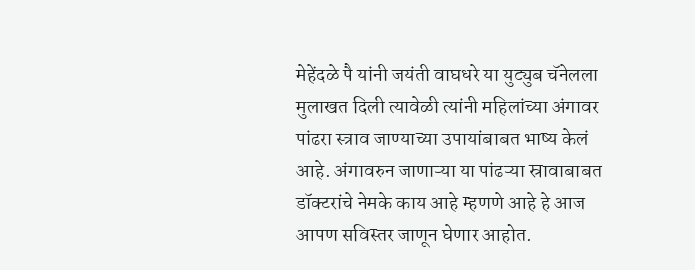मेहेंदळे पै यांनी जयंती वाघधरे या युट्युब चॅनेलला मुलाखत दिली त्यावेळी त्यांनी महिलांच्या अंगावर पांढरा स्त्राव जाण्याच्या उपायांबाबत भाष्य केलं आहे. अंगावरुन जाणाऱ्या या पांढऱ्या स्रावाबाबत डॉक्टरांचे नेमके काय आहे म्हणणे आहे हे आज आपण सविस्तर जाणून घेणार आहोत.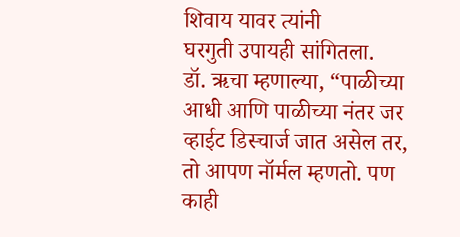शिवाय यावर त्यांनी
घरगुती उपायही सांगितला.
डॉ. ऋचा म्हणाल्या, “पाळीच्या आधी आणि पाळीच्या नंतर जर व्हाईट डिस्चार्ज जात असेल तर, तो आपण नॉर्मल म्हणतो. पण काही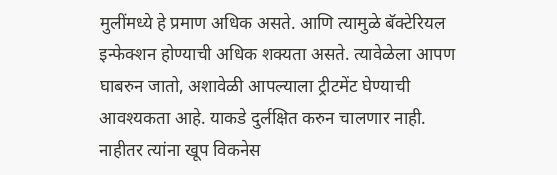मुलींमध्ये हे प्रमाण अधिक असते. आणि त्यामुळे बॅक्टेरियल इन्फेक्शन होण्याची अधिक शक्यता असते. त्यावेळेला आपण घाबरुन जातो, अशावेळी आपल्याला ट्रीटमेंट घेण्याची आवश्यकता आहे. याकडे दुर्लक्षित करुन चालणार नाही. नाहीतर त्यांना खूप विकनेस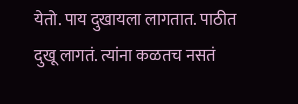येतो. पाय दुखायला लागतात. पाठीत दुखू लागतं. त्यांना कळतच नसतं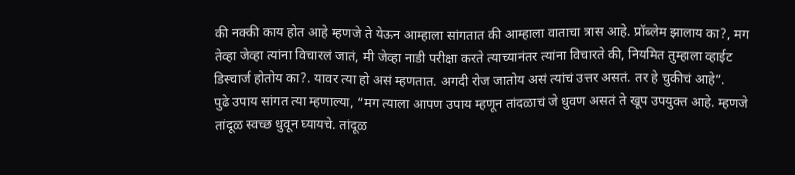की नक्की काय होत आहे म्हणजे ते येऊन आम्हाला सांगतात की आम्हाला वाताचा त्रास आहे. प्रॉब्लेम झालाय का?, मग तेव्हा जेव्हा त्यांना विचारलं जातं, मी जेव्हा नाडी परीक्षा करते त्याच्यानंतर त्यांना विचारते की, नियमित तुम्हाला व्हाईट डिस्चार्ज होतोय का?. यावर त्या हो असं म्हणतात. अगदी रोज जातोय असं त्यांचं उत्तर असतं. तर हे चुकीचं आहे”.
पुढे उपाय सांगत त्या म्हणाल्या, “मग त्याला आपण उपाय म्हणून तांदळाचं जे धुवण असतं ते खूप उपयुक्त आहे. म्हणजे तांदूळ स्वच्छ धुवून घ्यायचे. तांदूळ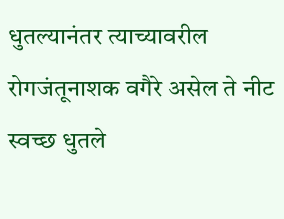धुतल्यानंतर त्याच्यावरील रोगजंतूनाशक वगैरे असेल ते नीट स्वच्छ धुतले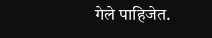गेले पाहिजेत.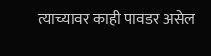त्याच्यावर काही पावडर असेल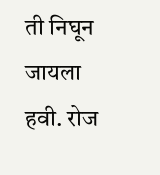ती निघून जायला हवी. रोज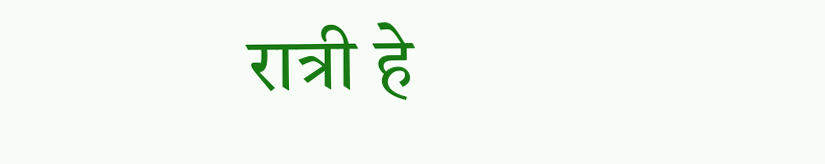रात्री हे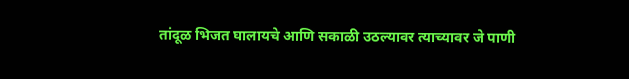तांदूळ भिजत घालायचे आणि सकाळी उठल्यावर त्याच्यावर जे पाणी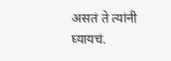असतं ते त्यांनी घ्यायचं.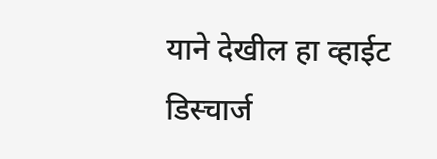याने देखील हा व्हाईट डिस्चार्ज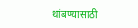थांबण्यासाठी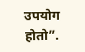उपयोग होतो”.